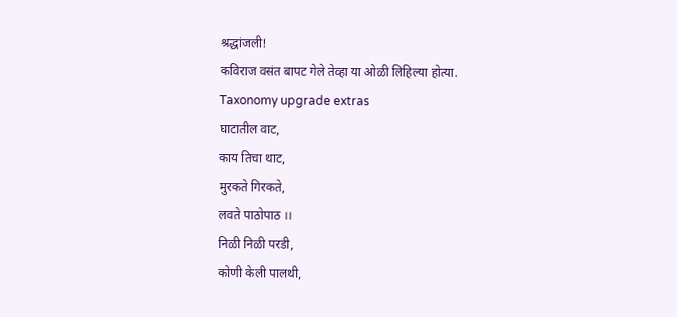श्रद्धांजली!
कविराज वसंत बापट गेले तेव्हा या ओळी लिहिल्या होत्या.
Taxonomy upgrade extras
घाटातील वाट,
काय तिचा थाट,
मुरकते गिरकते,
लवते पाठोपाठ ।।
निळी निळी परडी,
कोणी केली पालथी,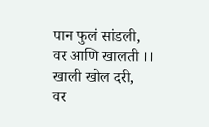पान फुलं सांडली,
वर आणि खालती ।।
खाली खोल दरी,
वर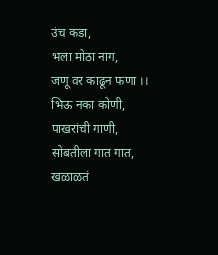उंच कडा,
भला मोठा नाग,
जणू वर काढून फणा ।।
भिऊ नका कोणी,
पाखरांची गाणी,
सोबतीला गात गात,
खळाळतं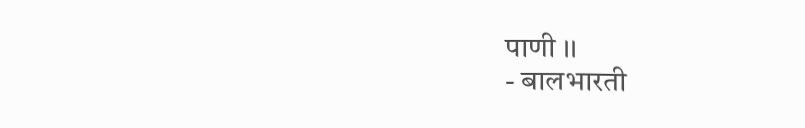पाणी ।।
- बालभारती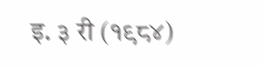इ. ३ री (१९८४)